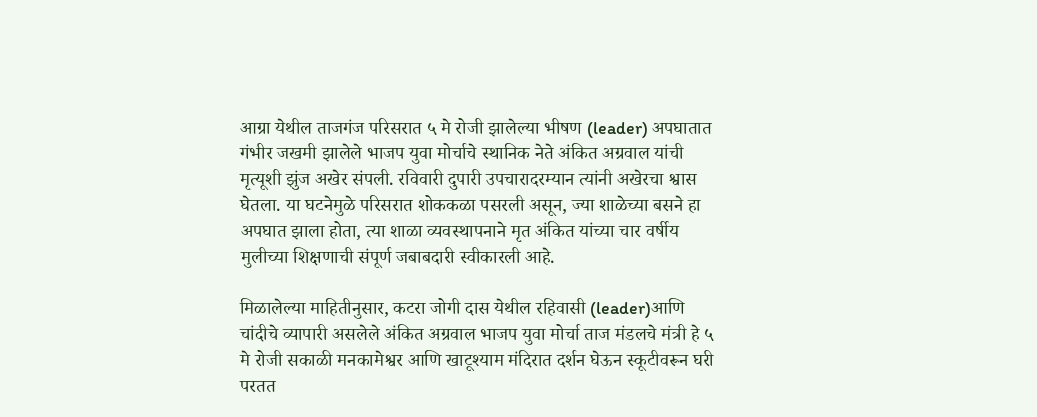आग्रा येथील ताजगंज परिसरात ५ मे रोजी झालेल्या भीषण (leader) अपघातात गंभीर जखमी झालेले भाजप युवा मोर्चाचे स्थानिक नेते अंकित अग्रवाल यांची मृत्यूशी झुंज अखेर संपली. रविवारी दुपारी उपचारादरम्यान त्यांनी अखेरचा श्वास घेतला. या घटनेमुळे परिसरात शोककळा पसरली असून, ज्या शाळेच्या बसने हा अपघात झाला होता, त्या शाळा व्यवस्थापनाने मृत अंकित यांच्या चार वर्षीय मुलीच्या शिक्षणाची संपूर्ण जबाबदारी स्वीकारली आहे.

मिळालेल्या माहितीनुसार, कटरा जोगी दास येथील रहिवासी (leader)आणि चांदीचे व्यापारी असलेले अंकित अग्रवाल भाजप युवा मोर्चा ताज मंडलचे मंत्री हे ५ मे रोजी सकाळी मनकामेश्वर आणि खाटूश्याम मंदिरात दर्शन घेऊन स्कूटीवरून घरी परतत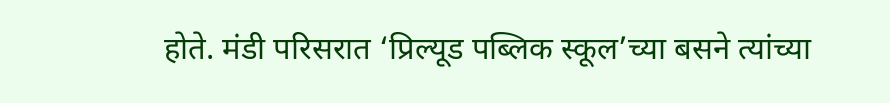होते. मंडी परिसरात ‘प्रिल्यूड पब्लिक स्कूल’च्या बसने त्यांच्या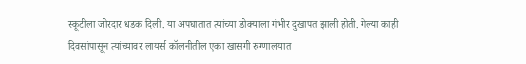स्कूटीला जोरदार धडक दिली. या अपघातात त्यांच्या डोक्याला गंभीर दुखापत झाली होती. गेल्या काही दिवसांपासून त्यांच्यावर लायर्स कॉलनीतील एका खासगी रुग्णालयात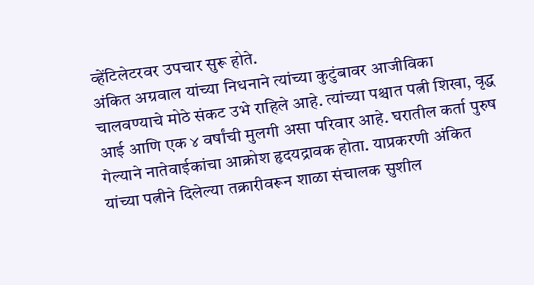व्हेंटिलेटरवर उपचार सुरू होते.
अंकित अग्रवाल यांच्या निधनाने त्यांच्या कुटुंबावर आजीविका चालवण्याचे मोठे संकट उभे राहिले आहे. त्यांच्या पश्चात पत्नी शिखा, वृद्ध आई आणि एक ४ वर्षांची मुलगी असा परिवार आहे. घरातील कर्ता पुरुष गेल्याने नातेवाईकांचा आक्रोश हृदयद्रावक होता. याप्रकरणी अंकित यांच्या पत्नीने दिलेल्या तक्रारीवरून शाळा संचालक सुशील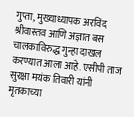गुप्ता, मुख्याध्यापक अरविंद श्रीवास्तव आणि अज्ञात बस चालकाविरुद्ध गुन्हा दाखल करण्यात आला आहे. एसीपी ताज सुरक्षा मयंक तिवारी यांनी मृतकाच्या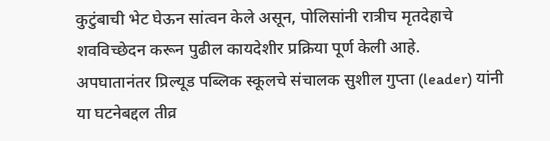कुटुंबाची भेट घेऊन सांत्वन केले असून, पोलिसांनी रात्रीच मृतदेहाचे शवविच्छेदन करून पुढील कायदेशीर प्रक्रिया पूर्ण केली आहे.
अपघातानंतर प्रिल्यूड पब्लिक स्कूलचे संचालक सुशील गुप्ता (leader) यांनी या घटनेबद्दल तीव्र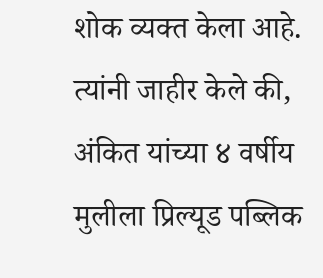शोक व्यक्त केला आहे. त्यांनी जाहीर केले की, अंकित यांच्या ४ वर्षीय मुलीला प्रिल्यूड पब्लिक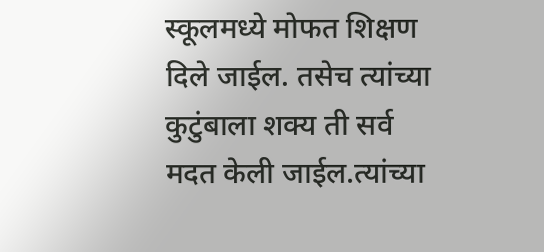स्कूलमध्ये मोफत शिक्षण दिले जाईल. तसेच त्यांच्या कुटुंबाला शक्य ती सर्व मदत केली जाईल.त्यांच्या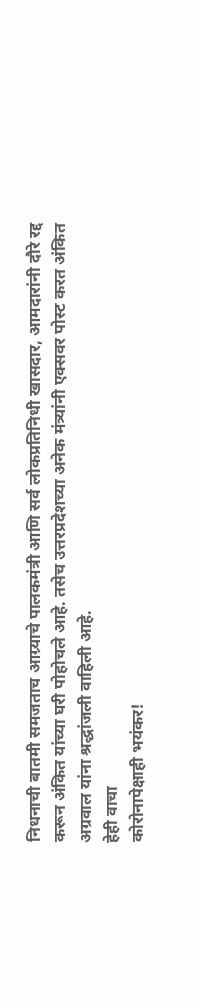निधनाची बातमी समजताच आग्र्याचे पालकमंत्री आणि सर्व लोकप्रतिनिधी खासदार, आमदारांनी दौरे रद्द करून अंकित यांच्या घरी पोहोचले आहे. तसेच उत्तरप्रदेशच्या अनेक मंत्र्यांनी एक्सवर पोस्ट करत अंकित अग्रवाल यांना श्रद्धांजली वाहिली आहे.
हेही वाचा
कोरोनापेक्षाही भयंकर!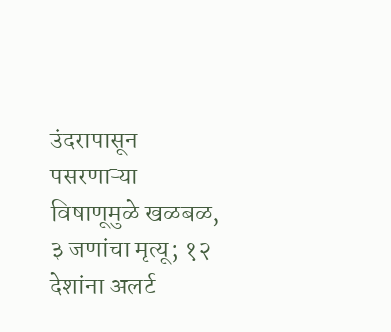उंदरापासून पसरणाऱ्या विषाणूमुळे खळबळ, ३ जणांचा मृत्यू; १२ देशांना अलर्ट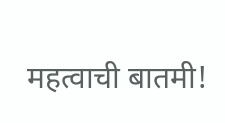महत्वाची बातमी!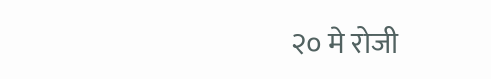२० मे रोजी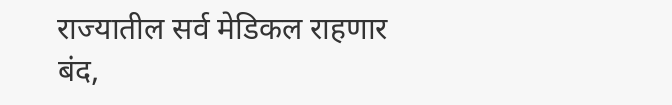राज्यातील सर्व मेडिकल राहणार बंद,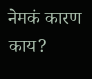नेमकं कारण काय?